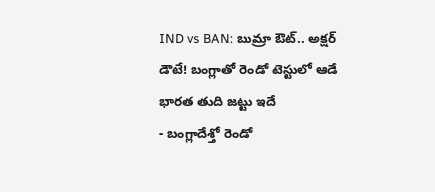IND vs BAN: బుమ్రా ఔట్.. అక్షర్ డౌటే! బంగ్లాతో రెండో టెస్టులో ఆడే భారత తుది జట్టు ఇదే
- బంగ్లాదేశ్తో రెండో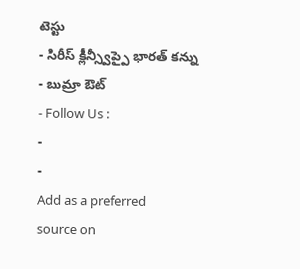టెస్టు
- సిరీస్ క్లీన్స్వీప్పై భారత్ కన్ను
- బుమ్రా ఔట్
- Follow Us :
-
-
Add as a preferred
source on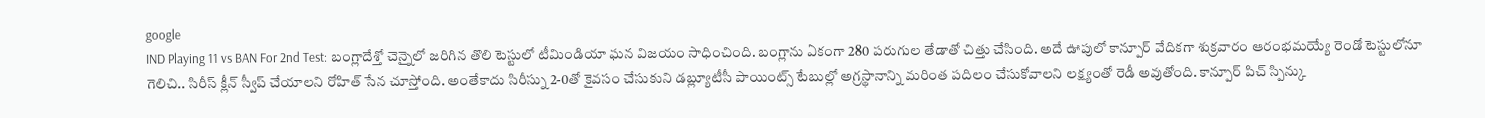google
IND Playing 11 vs BAN For 2nd Test: బంగ్లాదేశ్తో చెన్నైలో జరిగిన తొలి టెస్టులో టీమిండియా ఘన విజయం సాధించింది. బంగ్లాను ఏకంగా 280 పరుగుల తేడాతో చిత్తు చేసింది. అదే ఊపులో కాన్పూర్ వేదికగా శుక్రవారం ఆరంభమయ్యే రెండో టెస్టులోనూ గెలిచి.. సిరీస్ క్లీన్ స్వీప్ చేయాలని రోహిత్ సేన చూస్తోంది. అంతేకాదు సిరీస్ను 2-0తో కైవసం చేసుకుని డబ్ల్యూటీసీ పాయింట్స్ టేబుల్లో అగ్రస్థానాన్ని మరింత పదిలం చేసుకోవాలని లక్ష్యంతో రెడీ అవుతోంది. కాన్పూర్ పిచ్ స్పిన్కు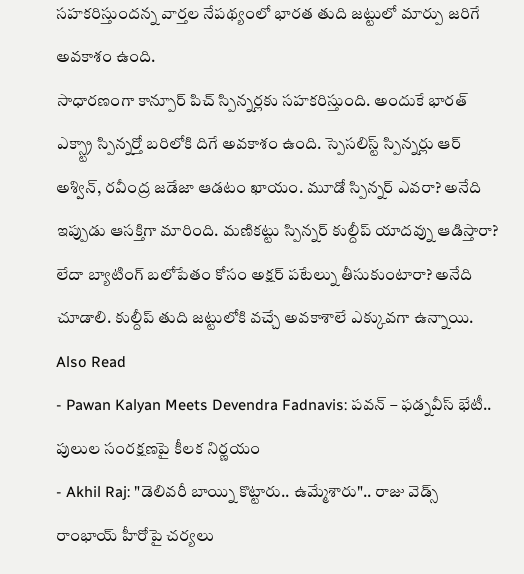సహకరిస్తుందన్న వార్తల నేపథ్యంలో భారత తుది జట్టులో మార్పు జరిగే అవకాశం ఉంది.
సాధారణంగా కాన్పూర్ పిచ్ స్పిన్నర్లకు సహకరిస్తుంది. అందుకే భారత్ ఎక్స్ట్రా స్పిన్నర్తో బరిలోకి దిగే అవకాశం ఉంది. స్పెసలిస్ట్ స్పిన్నర్లు ఆర్ అశ్విన్, రవీంద్ర జడేజా ఆడటం ఖాయం. మూడో స్పిన్నర్ ఎవరా? అనేది ఇప్పుడు ఆసక్తిగా మారింది. మణికట్టు స్పిన్నర్ కుల్దీప్ యాదవ్ను ఆడిస్తారా? లేదా బ్యాటింగ్ బలోపేతం కోసం అక్షర్ పటేల్ను తీసుకుంటారా? అనేది చూడాలి. కుల్దీప్ తుది జట్టులోకి వచ్చే అవకాశాలే ఎక్కువగా ఉన్నాయి.
Also Read
- Pawan Kalyan Meets Devendra Fadnavis: పవన్ – ఫడ్నవీస్ భేటీ.. పులుల సంరక్షణపై కీలక నిర్ణయం
- Akhil Raj: "డెలివరీ బాయ్ని కొట్టారు.. ఉమ్మేశారు".. రాజు వెడ్స్ రాంభాయ్ హీరోపై చర్యలు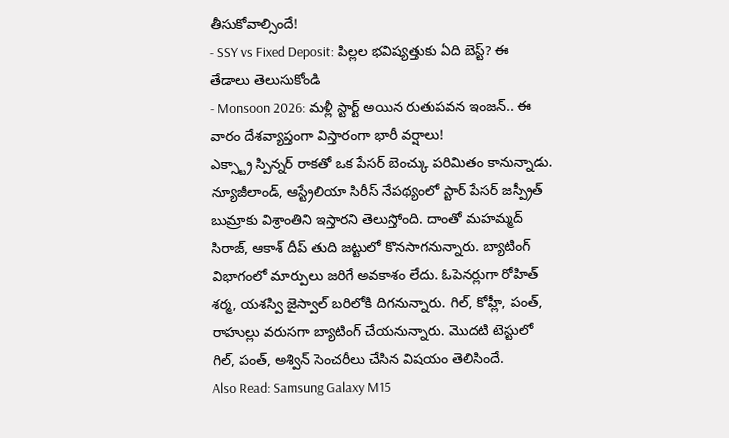తీసుకోవాల్సిందే!
- SSY vs Fixed Deposit: పిల్లల భవిష్యత్తుకు ఏది బెస్ట్? ఈ తేడాలు తెలుసుకోండి
- Monsoon 2026: మళ్లీ స్టార్ట్ అయిన రుతుపవన ఇంజన్.. ఈ వారం దేశవ్యాప్తంగా విస్తారంగా భారీ వర్షాలు!
ఎక్స్ట్రా స్పిన్నర్ రాకతో ఒక పేసర్ బెంచ్కు పరిమితం కానున్నాడు. న్యూజీలాండ్, ఆస్ట్రేలియా సిరీస్ నేపథ్యంలో స్టార్ పేసర్ జస్ప్రీత్ బుమ్రాకు విశ్రాంతిని ఇస్తారని తెలుస్తోంది. దాంతో మహమ్మద్ సిరాజ్, ఆకాశ్ దీప్ తుది జట్టులో కొనసాగనున్నారు. బ్యాటింగ్ విభాగంలో మార్పులు జరిగే అవకాశం లేదు. ఓపెనర్లుగా రోహిత్ శర్మ, యశస్వి జైస్వాల్ బరిలోకి దిగనున్నారు. గిల్, కోహ్లీ, పంత్, రాహుల్లు వరుసగా బ్యాటింగ్ చేయనున్నారు. మొదటి టెస్టులో గిల్, పంత్, అశ్విన్ సెంచరీలు చేసిన విషయం తెలిసిందే.
Also Read: Samsung Galaxy M15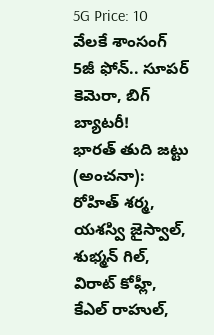5G Price: 10 వేలకే శాంసంగ్ 5జీ ఫోన్.. సూపర్ కెమెరా, బిగ్ బ్యాటరీ!
భారత్ తుది జట్టు (అంచనా):
రోహిత్ శర్మ, యశస్వి జైస్వాల్, శుభ్మన్ గిల్, విరాట్ కోహ్లీ, కేఎల్ రాహుల్,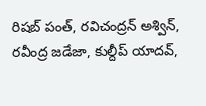రిషబ్ పంత్, రవిచంద్రన్ అశ్విన్, రవీంద్ర జడేజా, కుల్దీప్ యాదవ్,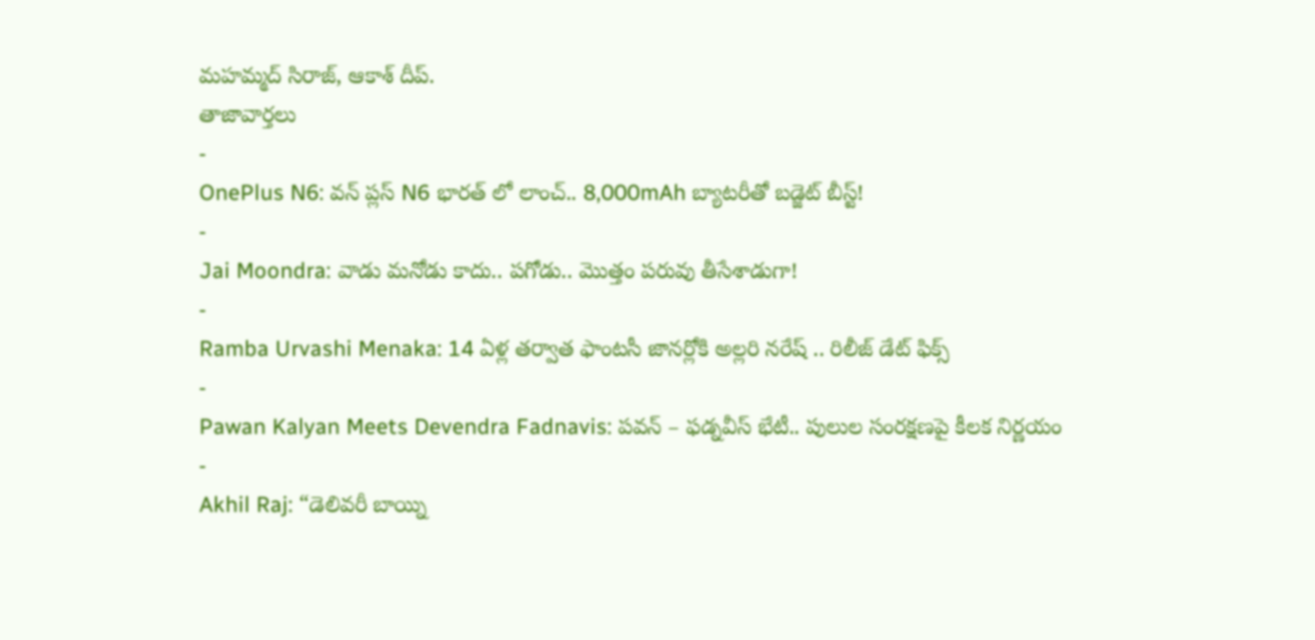మహమ్మద్ సిరాజ్, ఆకాశ్ దీప్.
తాజావార్తలు
-
OnePlus N6: వన్ ప్లస్ N6 భారత్ లో లాంచ్.. 8,000mAh బ్యాటరీతో బడ్జెట్ బీస్ట్!
-
Jai Moondra: వాడు మనోడు కాదు.. పగోడు.. మొత్తం పరువు తీసేశాడుగా!
-
Ramba Urvashi Menaka: 14 ఏళ్ల తర్వాత ఫాంటసీ జానర్లోకి అల్లరి నరేష్ .. రిలీజ్ డేట్ ఫిక్స్
-
Pawan Kalyan Meets Devendra Fadnavis: పవన్ – ఫడ్నవీస్ భేటీ.. పులుల సంరక్షణపై కీలక నిర్ణయం
-
Akhil Raj: “డెలివరీ బాయ్ని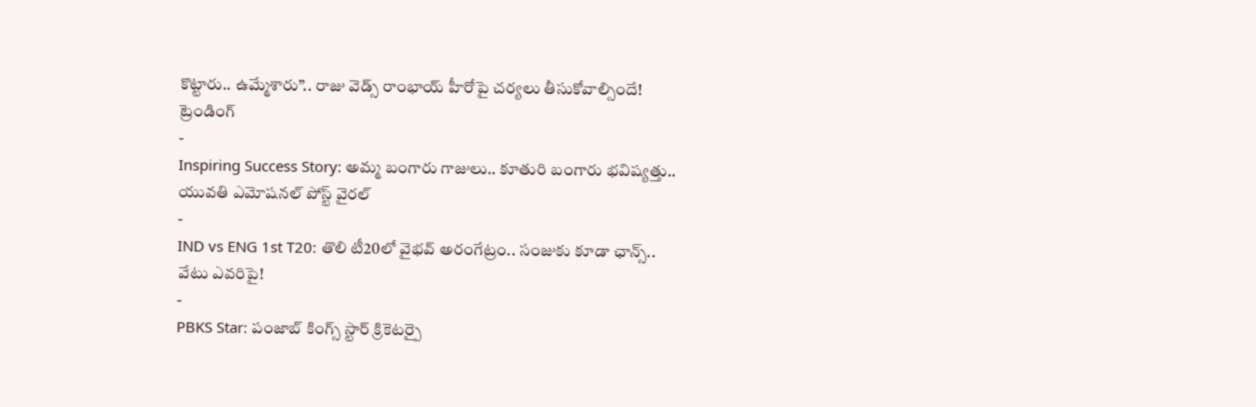కొట్టారు.. ఉమ్మేశారు”.. రాజు వెడ్స్ రాంభాయ్ హీరోపై చర్యలు తీసుకోవాల్సిందే!
ట్రెండింగ్
-
Inspiring Success Story: అమ్మ బంగారు గాజులు.. కూతురి బంగారు భవిష్యత్తు.. యువతి ఎమోషనల్ పోస్ట్ వైరల్
-
IND vs ENG 1st T20: తొలి టీ20లో వైభవ్ అరంగేట్రం.. సంజుకు కూడా ఛాన్స్.. వేటు ఎవరిపై!
-
PBKS Star: పంజాబ్ కింగ్స్ స్టార్ క్రికెటర్పై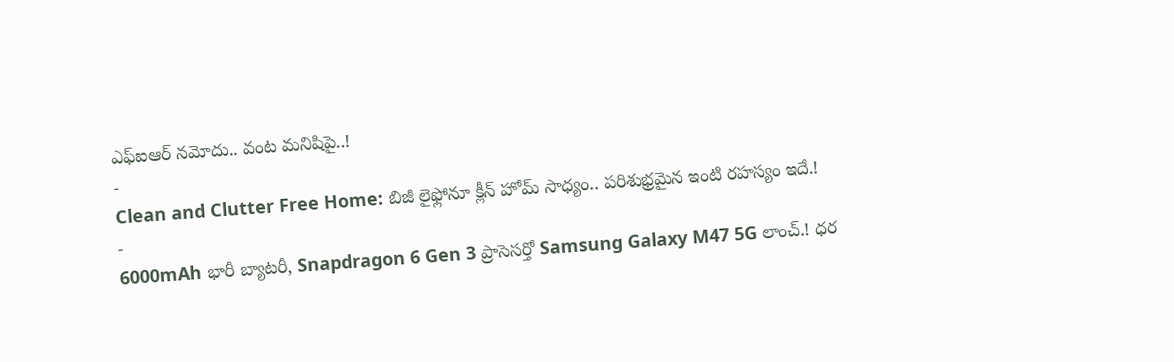ఎఫ్ఐఆర్ నమోదు.. వంట మనిషిపై..!
-
Clean and Clutter Free Home: బిజీ లైఫ్లోనూ క్లీన్ హోమ్ సాధ్యం.. పరిశుభ్రమైన ఇంటి రహస్యం ఇదే.!
-
6000mAh భారీ బ్యాటరీ, Snapdragon 6 Gen 3 ప్రాసెసర్తో Samsung Galaxy M47 5G లాంచ్.! ధర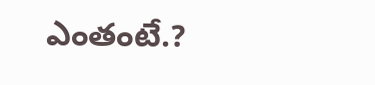ఎంతంటే.?